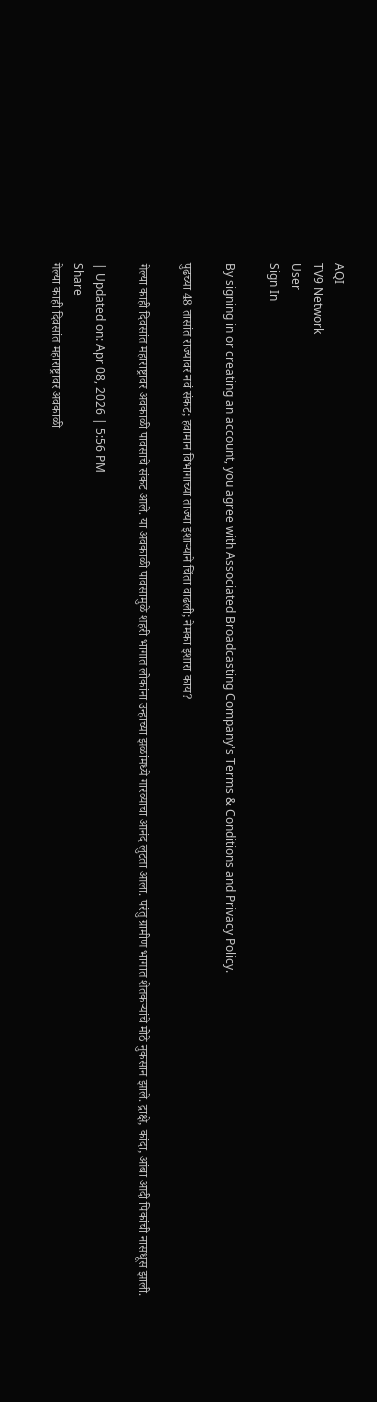AQI
TV9 Network
User
Sign In

By signing in or creating an account, you agree with Associated Broadcasting Company's Terms & Conditions and Privacy Policy.

पुढच्या 48 तासांत राज्यावर नवं संकट; हवामान विभागाच्या ताज्या इशाऱ्याने चिंता वाढली; नेमका इशारा काय?

गेल्या काही दिवसांत महाराष्ट्रावर अवकाळी पावसाचे संकट आले. या अवकाळी पावसामुळे शहरी भागात लोकांना उन्हाच्या झळांमध्ये गारव्याचा आनंद लुटता आला. परंतु ग्रामीण भागात शेतकऱ्यांचे मोठे नुकसान झाले. द्राक्षे, कांदा, आंबा आदी पिकांची नासधूस झाली.

| Updated on: Apr 08, 2026 | 5:56 PM
Share
गेल्या काही दिवसांत महाराष्ट्रावर अवकाळी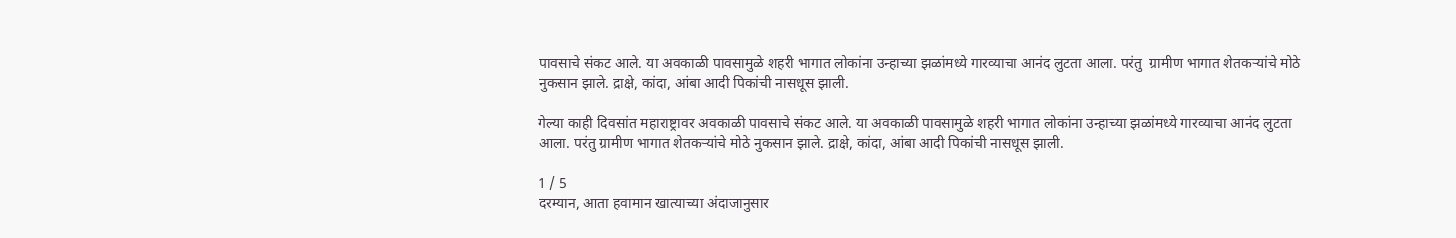पावसाचे संकट आले. या अवकाळी पावसामुळे शहरी भागात लोकांना उन्हाच्या झळांमध्ये गारव्याचा आनंद लुटता आला. परंतु  ग्रामीण भागात शेतकऱ्यांचे मोठे नुकसान झाले. द्राक्षे, कांदा, आंबा आदी पिकांची नासधूस झाली.

गेल्या काही दिवसांत महाराष्ट्रावर अवकाळी पावसाचे संकट आले. या अवकाळी पावसामुळे शहरी भागात लोकांना उन्हाच्या झळांमध्ये गारव्याचा आनंद लुटता आला. परंतु ग्रामीण भागात शेतकऱ्यांचे मोठे नुकसान झाले. द्राक्षे, कांदा, आंबा आदी पिकांची नासधूस झाली.

1 / 5
दरम्यान, आता हवामान खात्याच्या अंदाजानुसार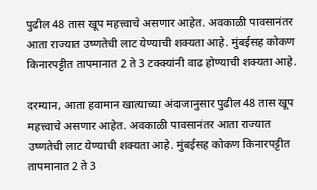पुढील 48 तास खूप महत्त्वाचे असणार आहेत. अवकाळी पावसानंतर आता राज्यात उष्णतेची लाट येण्याची शक्यता आहे. मुंबईसह कोकण किनारपट्टीत तापमानात 2 ते 3 टक्क्यांनी वाढ होण्याची शक्यता आहे.

दरम्यान, आता हवामान खात्याच्या अंदाजानुसार पुढील 48 तास खूप महत्त्वाचे असणार आहेत. अवकाळी पावसानंतर आता राज्यात उष्णतेची लाट येण्याची शक्यता आहे. मुंबईसह कोकण किनारपट्टीत तापमानात 2 ते 3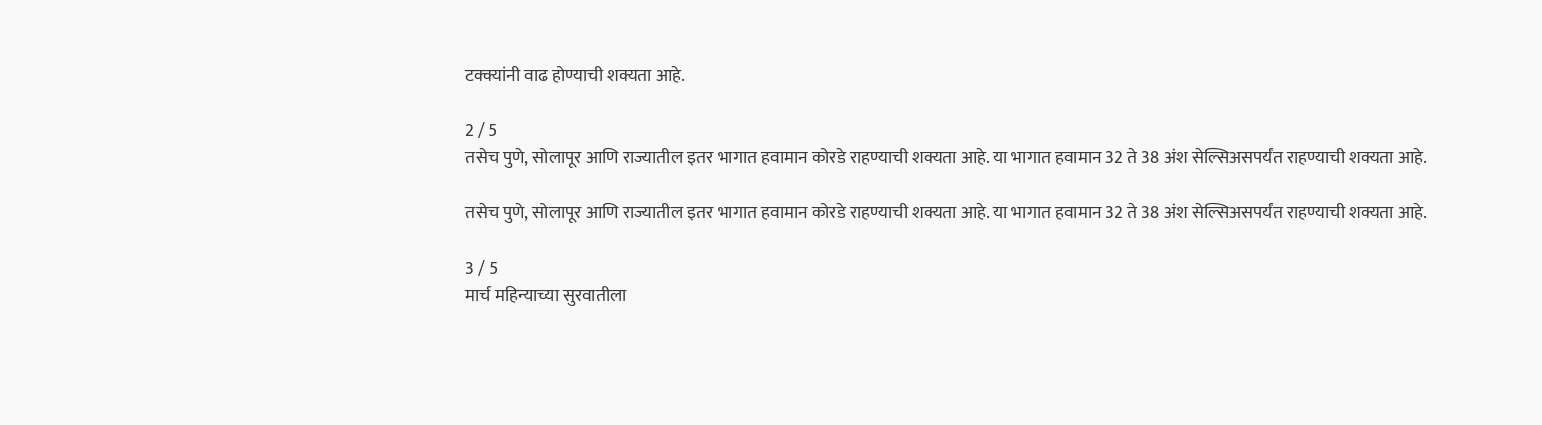टक्क्यांनी वाढ होण्याची शक्यता आहे.

2 / 5
तसेच पुणे, सोलापूर आणि राज्यातील इतर भागात हवामान कोरडे राहण्याची शक्यता आहे. या भागात हवामान 32 ते 38 अंश सेल्सिअसपर्यंत राहण्याची शक्यता आहे.

तसेच पुणे, सोलापूर आणि राज्यातील इतर भागात हवामान कोरडे राहण्याची शक्यता आहे. या भागात हवामान 32 ते 38 अंश सेल्सिअसपर्यंत राहण्याची शक्यता आहे.

3 / 5
मार्च महिन्याच्या सुरवातीला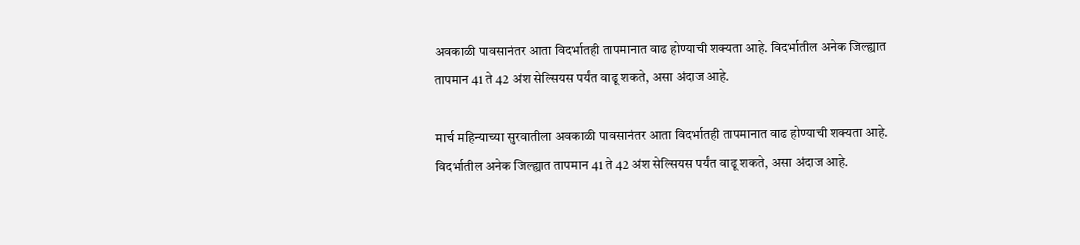अवकाळी पावसानंतर आता विदर्भातही तापमानात वाढ होण्याची शक्यता आहे. विदर्भातील अनेक जिल्ह्यात तापमान 41 ते 42 अंश सेल्सियस पर्यंत वाढू शकते, असा अंदाज आहे.

मार्च महिन्याच्या सुरवातीला अवकाळी पावसानंतर आता विदर्भातही तापमानात वाढ होण्याची शक्यता आहे. विदर्भातील अनेक जिल्ह्यात तापमान 41 ते 42 अंश सेल्सियस पर्यंत वाढू शकते, असा अंदाज आहे.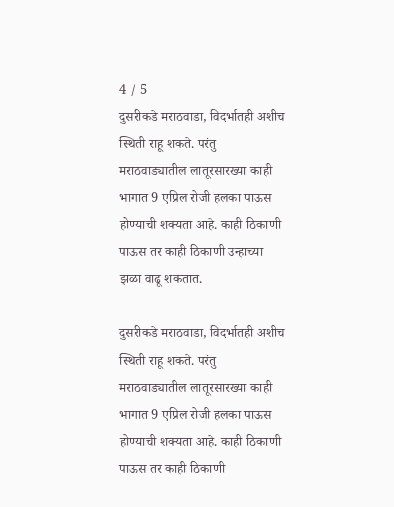4 / 5
दुसरीकडे मराठवाडा, विदर्भातही अशीच स्थिती राहू शकते. परंतु मराठवाड्यातील लातूरसारख्या काही भागात 9 एप्रिल रोजी हलका पाऊस होण्याची शक्यता आहे. काही ठिकाणी पाऊस तर काही ठिकाणी उन्हाच्या झळा वाढू शकतात.

दुसरीकडे मराठवाडा, विदर्भातही अशीच स्थिती राहू शकते. परंतु मराठवाड्यातील लातूरसारख्या काही भागात 9 एप्रिल रोजी हलका पाऊस होण्याची शक्यता आहे. काही ठिकाणी पाऊस तर काही ठिकाणी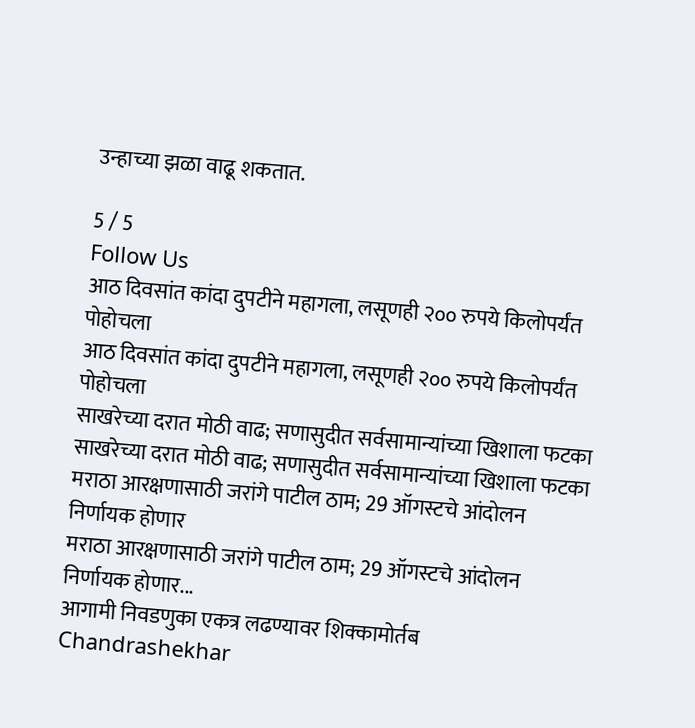उन्हाच्या झळा वाढू शकतात.

5 / 5
Follow Us
आठ दिवसांत कांदा दुपटीने महागला, लसूणही २०० रुपये किलोपर्यंत पोहोचला
आठ दिवसांत कांदा दुपटीने महागला, लसूणही २०० रुपये किलोपर्यंत पोहोचला
साखरेच्या दरात मोठी वाढ; सणासुदीत सर्वसामान्यांच्या खिशाला फटका
साखरेच्या दरात मोठी वाढ; सणासुदीत सर्वसामान्यांच्या खिशाला फटका
मराठा आरक्षणासाठी जरांगे पाटील ठाम; 29 ऑगस्टचे आंदोलन निर्णायक होणार
मराठा आरक्षणासाठी जरांगे पाटील ठाम; 29 ऑगस्टचे आंदोलन निर्णायक होणार...
आगामी निवडणुका एकत्र लढण्यावर शिक्कामोर्तब
Chandrashekhar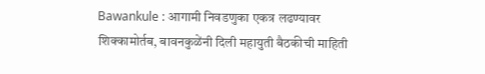Bawankule : आगामी निवडणुका एकत्र लढण्यावर शिक्कामोर्तब, बावनकुळेंनी दिली महायुती बैठकीची माहिती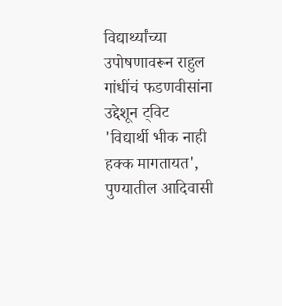विद्यार्थ्यांच्या उपोषणावरून राहुल गांधींचं फडणवीसांना उद्देशून ट्विट
'विद्यार्थी भीक नाही हक्क मागतायत', पुण्यातील आदिवासी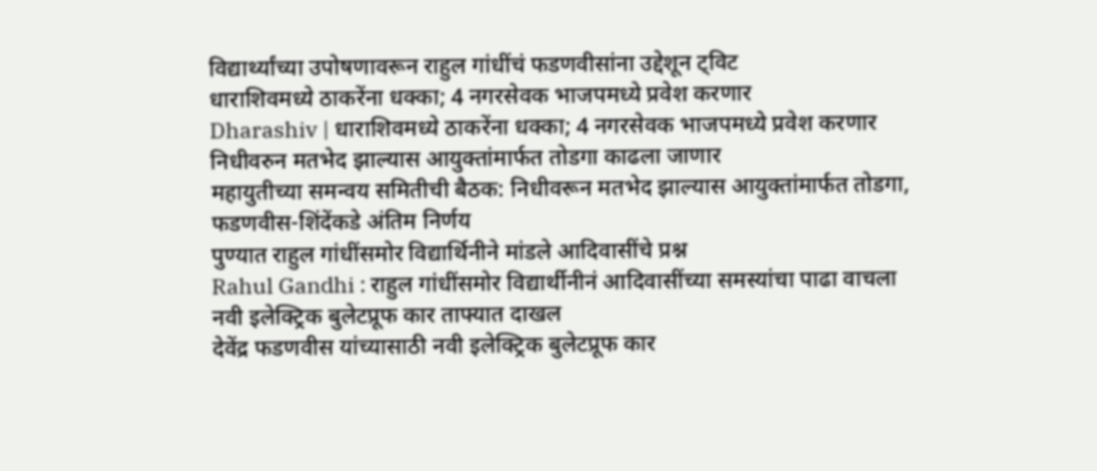विद्यार्थ्यांच्या उपोषणावरून राहुल गांधींचं फडणवीसांना उद्देशून ट्विट
धाराशिवमध्ये ठाकरेंना धक्का; 4 नगरसेवक भाजपमध्ये प्रवेश करणार
Dharashiv | धाराशिवमध्ये ठाकरेंना धक्का; 4 नगरसेवक भाजपमध्ये प्रवेश करणार
निधीवरुन मतभेद झाल्यास आयुक्तांमार्फत तोडगा काढला जाणार
महायुतीच्या समन्वय समितीची बैठक: निधीवरून मतभेद झाल्यास आयुक्तांमार्फत तोडगा, फडणवीस-शिंदेंकडे अंतिम निर्णय
पुण्यात राहुल गांधींसमोर विद्यार्थिनीने मांडले आदिवासींचे प्रश्न
Rahul Gandhi : राहुल गांधींसमोर विद्यार्थीनीनं आदिवासींच्या समस्यांचा पाढा वाचला
नवी इलेक्ट्रिक बुलेटप्रूफ कार ताफ्यात दाखल
देवेंद्र फडणवीस यांच्यासाठी नवी इलेक्ट्रिक बुलेटप्रूफ कार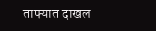ताफ्यात दाखल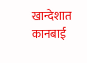खान्देशात कानबाई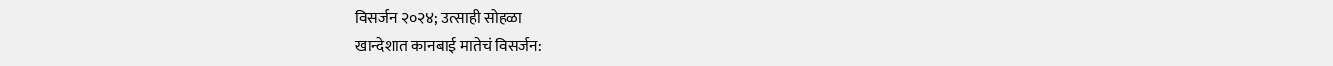विसर्जन २०२४; उत्साही सोहळा
खान्देशात कानबाई मातेचं विसर्जन: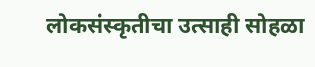लोकसंस्कृतीचा उत्साही सोहळा